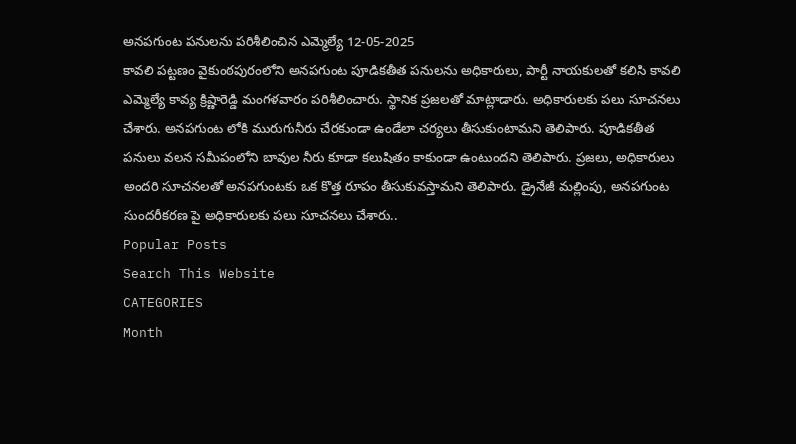అనపగుంట పనులను పరిశీలించిన ఎమ్మెల్యే 12-05-2025
కావలి పట్టణం వైకుంఠపురంలోని అనపగుంట పూడికతీత పనులను అధికారులు, పార్టీ నాయకులతో కలిసి కావలి ఎమ్మెల్యే కావ్య క్రిష్ణారెడ్డి మంగళవారం పరిశీలించారు. స్థానిక ప్రజలతో మాట్లాడారు. అధికారులకు పలు సూచనలు చేశారు. అనపగుంట లోకి మురుగునీరు చేరకుండా ఉండేలా చర్యలు తీసుకుంటామని తెలిపారు. పూడికతీత పనులు వలన సమీపంలోని బావుల నీరు కూడా కలుషితం కాకుండా ఉంటుందని తెలిపారు. ప్రజలు, అధికారులు అందరి సూచనలతో అనపగుంటకు ఒక కొత్త రూపం తీసుకువస్తామని తెలిపారు. డ్రైనేజీ మల్లింపు, అనపగుంట సుందరీకరణ పై అధికారులకు పలు సూచనలు చేశారు..
Popular Posts
Search This Website
CATEGORIES
Month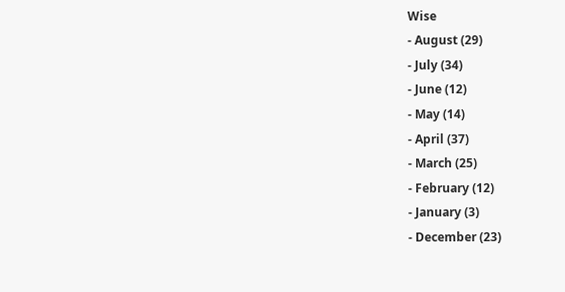Wise
- August (29)
- July (34)
- June (12)
- May (14)
- April (37)
- March (25)
- February (12)
- January (3)
- December (23)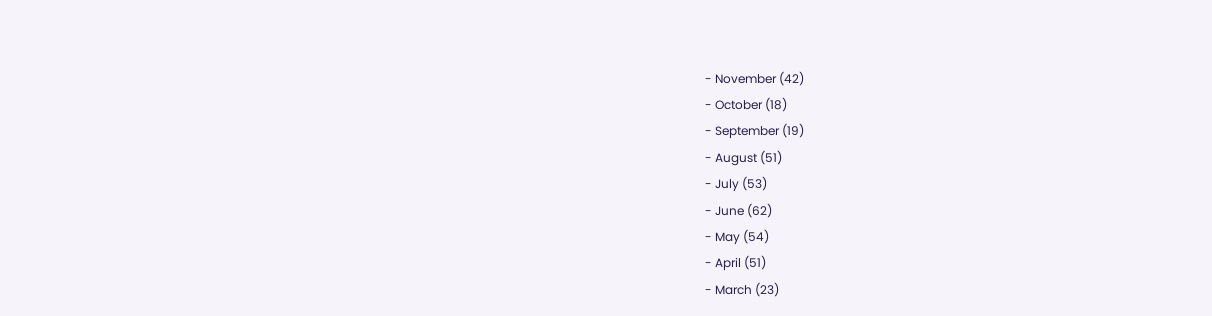- November (42)
- October (18)
- September (19)
- August (51)
- July (53)
- June (62)
- May (54)
- April (51)
- March (23)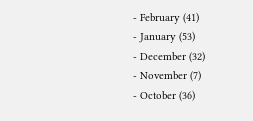- February (41)
- January (53)
- December (32)
- November (7)
- October (36)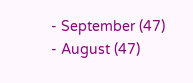- September (47)
- August (47)